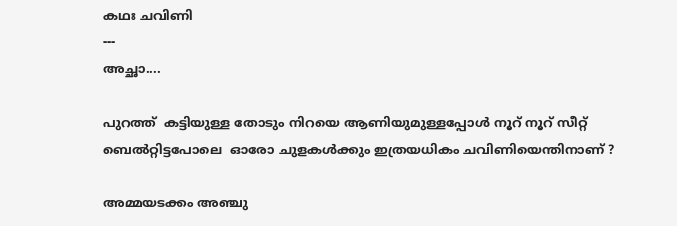കഥഃ ചവിണി
---
അച്ഛാ....

പുറത്ത്  കട്ടിയുള്ള തോടും നിറയെ ആണിയുമുള്ളപ്പോൾ നൂറ് നൂറ് സീറ്റ് ബെൽറ്റിട്ടപോലെ  ഓരോ ചുളകൾക്കും ഇത്രയധികം ചവിണിയെന്തിനാണ് ?

അമ്മയടക്കം അഞ്ചു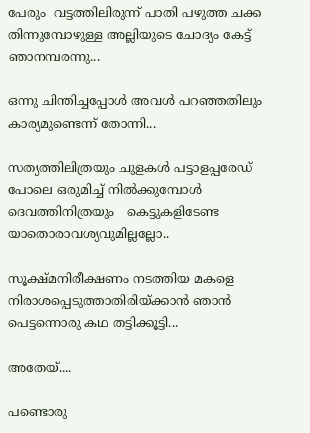പേരും  വട്ടത്തിലിരുന്ന് പാതി പഴുത്ത ചക്ക തിന്നുമ്പോഴുള്ള അല്ലിയുടെ ചോദ്യം കേട്ട് ഞാനമ്പരന്നു...

ഒന്നു ചിന്തിച്ചപ്പോൾ അവൾ പറഞ്ഞതിലും കാര്യമുണ്ടെന്ന് തോന്നി...

സത്യത്തിലിത്രയും ചുളകൾ പട്ടാളപ്പരേഡ് പോലെ ഒരുമിച്ച് നിൽക്കുമ്പോൾ ദെവത്തിനിത്രയും   കെട്ടുകളിടേണ്ട യാതൊരാവശ്യവുമില്ലല്ലോ..

സൂക്ഷ്മനിരീക്ഷണം നടത്തിയ മകളെ നിരാശപ്പെടുത്താതിരിയ്ക്കാൻ ഞാൻ പെട്ടന്നൊരു കഥ തട്ടിക്കൂട്ടി...

അതേയ്....

പണ്ടൊരു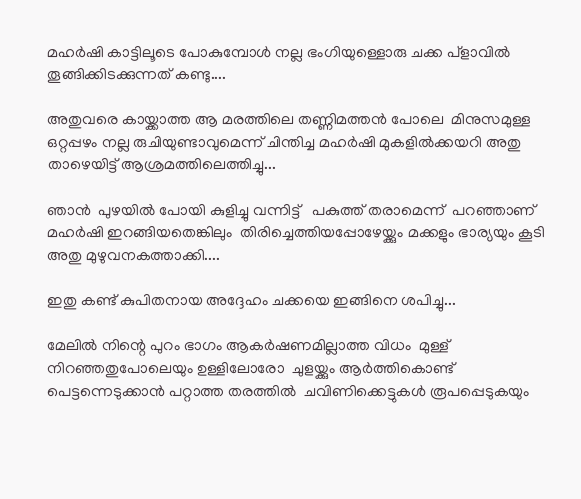മഹർഷി കാട്ടിലൂടെ പോകുമ്പോള്‍ നല്ല ഭംഗിയുള്ളൊരു ചക്ക പ്ളാവിൽ തൂങ്ങിക്കിടക്കുന്നത് കണ്ടു....

അതുവരെ കായ്ക്കാത്ത ആ മരത്തിലെ തണ്ണിമത്തൻ പോലെ  മിനുസമുള്ള  ഒറ്റപ്പഴം നല്ല രുചിയുണ്ടാവുമെന്ന് ചിന്തിച്ച മഹർഷി മുകളിൽക്കയറി അതു താഴെയിട്ട് ആശ്രമത്തിലെത്തിച്ചു...

ഞാൻ  പുഴയിൽ പോയി കുളിച്ചു വന്നിട്ട്   പകുത്ത് തരാമെന്ന്  പറഞ്ഞാണ് മഹർഷി ഇറങ്ങിയതെങ്കിലും  തിരിച്ചെത്തിയപ്പോഴേയ്ക്കും മക്കളും ഭാര്യയും കൂടി അതു മുഴുവനകത്താക്കി....

ഇതു കണ്ട് കുപിതനായ അദ്ദേഹം ചക്കയെ ഇങ്ങിനെ ശപിച്ചു...

മേലിൽ നിന്റെ പുറം ഭാഗം ആകർഷണമില്ലാത്ത വിധം  മുള്ള് നിറഞ്ഞതുപോലെയും ഉള്ളിലോരോ  ചുളയ്ക്കും ആർത്തികൊണ്ട്  പെട്ടന്നെടുക്കാൻ പറ്റാത്ത തരത്തിൽ  ചവിണിക്കെട്ടുകൾ രൂപപ്പെടുകയും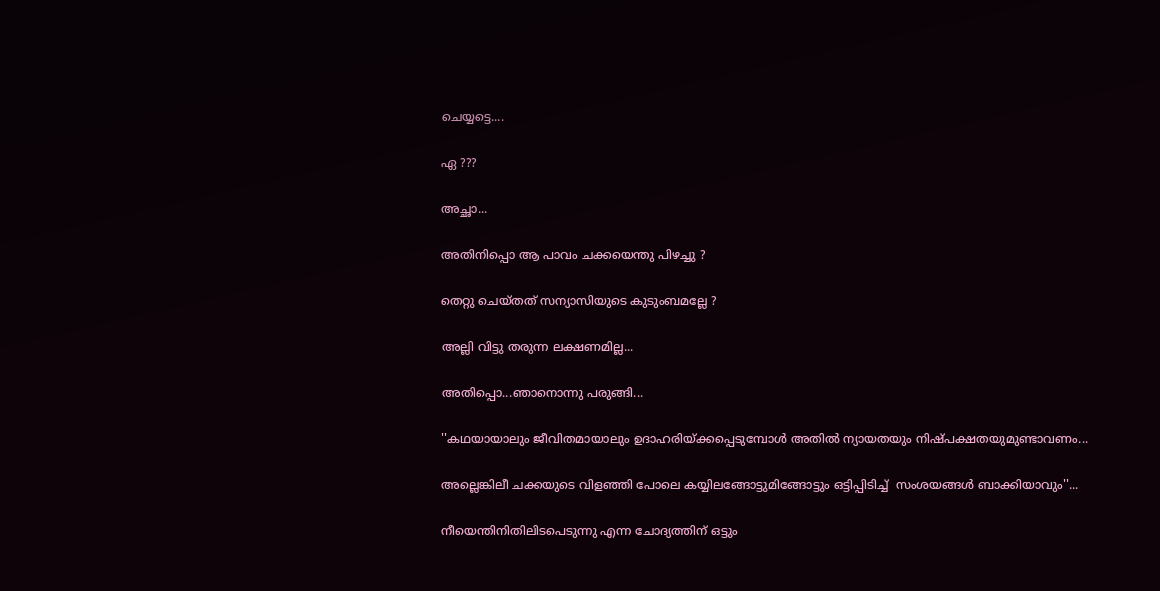ചെയ്യട്ടെ....

ഏ ???

അച്ഛാ...

അതിനിപ്പൊ ആ പാവം ചക്കയെന്തു പിഴച്ചു ?

തെറ്റു ചെയ്തത് സന്യാസിയുടെ കുടുംബമല്ലേ ?

അല്ലി വിട്ടു തരുന്ന ലക്ഷണമില്ല...

അതിപ്പൊ...ഞാനൊന്നു പരുങ്ങി...

''കഥയായാലും ജീവിതമായാലും ഉദാഹരിയ്ക്കപ്പെടുമ്പോൾ അതിൽ ന്യായതയും നിഷ്പക്ഷതയുമുണ്ടാവണം...

അല്ലെങ്കിലീ ചക്കയുടെ വിളഞ്ഞി പോലെ കയ്യിലങ്ങോട്ടുമിങ്ങോട്ടും ഒട്ടിപ്പിടിച്ച്  സംശയങ്ങൾ ബാക്കിയാവും''...

നീയെന്തിനിതിലിടപെടുന്നു എന്ന ചോദ്യത്തിന് ഒട്ടും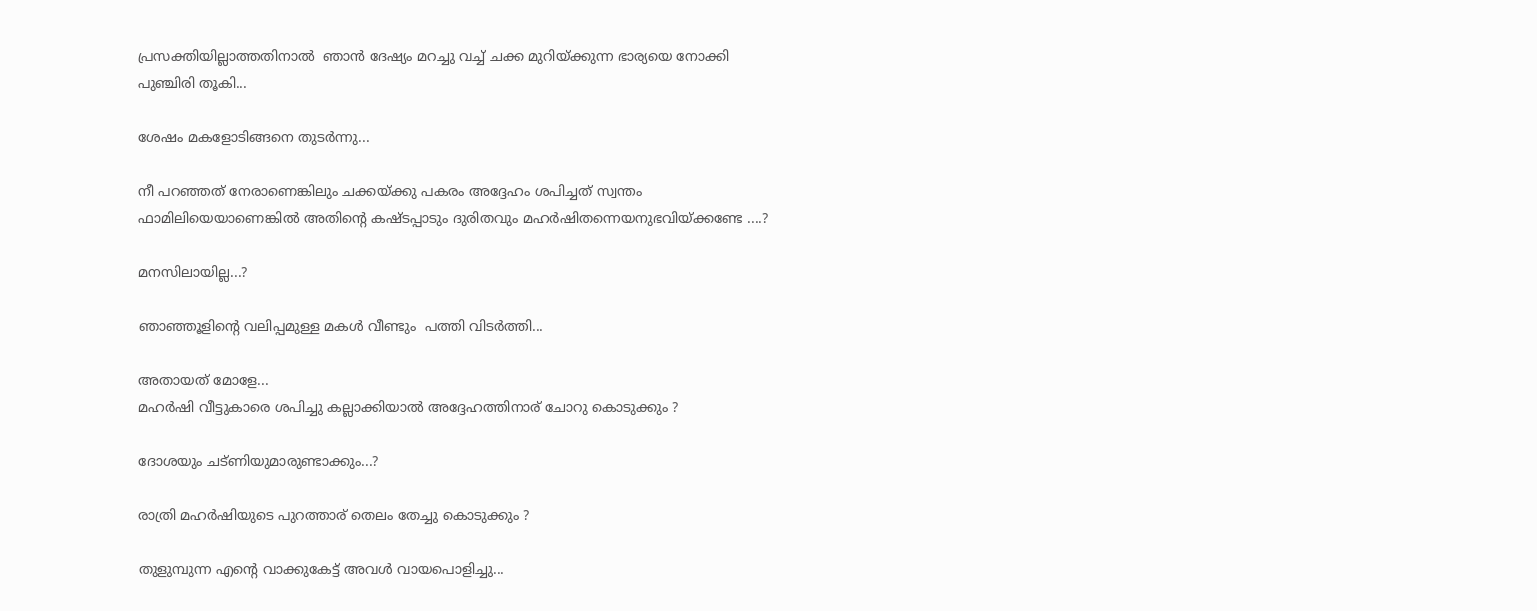പ്രസക്തിയില്ലാത്തതിനാൽ  ഞാൻ ദേഷ്യം മറച്ചു വച്ച് ചക്ക മുറിയ്ക്കുന്ന ഭാര്യയെ നോക്കി പുഞ്ചിരി തൂകി...

ശേഷം മകളോടിങ്ങനെ തുടർന്നു...

നീ പറഞ്ഞത് നേരാണെങ്കിലും ചക്കയ്ക്കു പകരം അദ്ദേഹം ശപിച്ചത് സ്വന്തം ഫാമിലിയെയാണെങ്കിൽ അതിന്റെ കഷ്ടപ്പാടും ദുരിതവും മഹർഷിതന്നെയനുഭവിയ്ക്കണ്ടേ ....?

മനസിലായില്ല...?

ഞാഞ്ഞൂളിന്റെ വലിപ്പമുള്ള മകൾ വീണ്ടും  പത്തി വിടർത്തി...

അതായത് മോളേ...
മഹർഷി വീട്ടുകാരെ ശപിച്ചു കല്ലാക്കിയാൽ അദ്ദേഹത്തിനാര് ചോറു കൊടുക്കും ?

ദോശയും ചട്ണിയുമാരുണ്ടാക്കും...?

രാത്രി മഹർഷിയുടെ പുറത്താര് തെലം തേച്ചു കൊടുക്കും ?

തുളുമ്പുന്ന എന്റെ വാക്കുകേട്ട് അവൾ വായപൊളിച്ചു...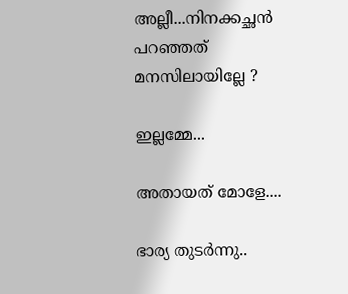അല്ലീ...നിനക്കച്ഛൻ പറഞ്ഞത് മനസിലായില്ലേ ?

ഇല്ലമ്മേ...

അതായത് മോളേ....

ഭാര്യ തുടർന്നു..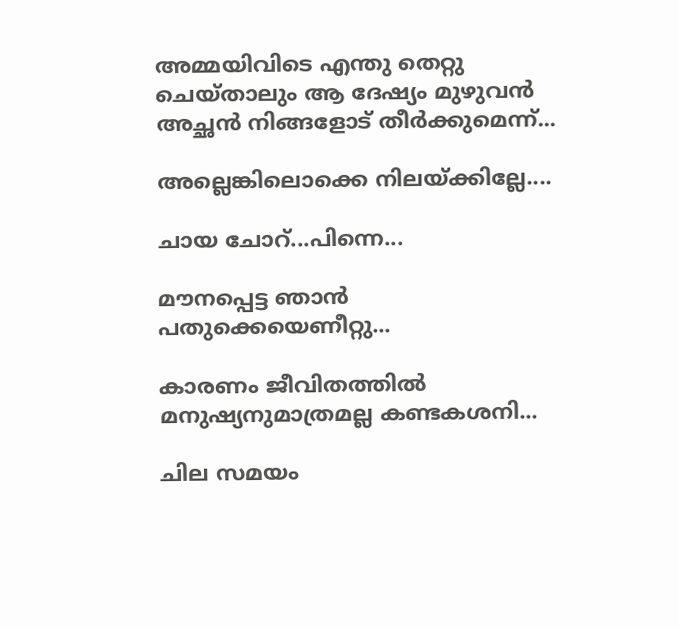അമ്മയിവിടെ എന്തു തെറ്റു ചെയ്താലും ആ ദേഷ്യം മുഴുവൻ അച്ഛൻ നിങ്ങളോട് തീർക്കുമെന്ന്...

അല്ലെങ്കിലൊക്കെ നിലയ്ക്കില്ലേ....

ചായ ചോറ്...പിന്നെ...

മൗനപ്പെട്ട ഞാൻ പതുക്കെയെണീറ്റു...

കാരണം ജീവിതത്തിൽ മനുഷ്യനുമാത്രമല്ല കണ്ടകശനി...

ചില സമയം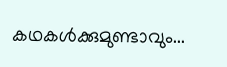കഥകൾക്കുമുണ്ടാവും...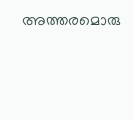അത്തരമൊരു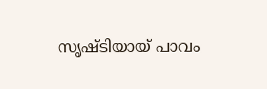സൃഷ്ടിയായ് പാവം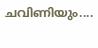ചവിണിയും....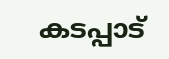കടപ്പാട്